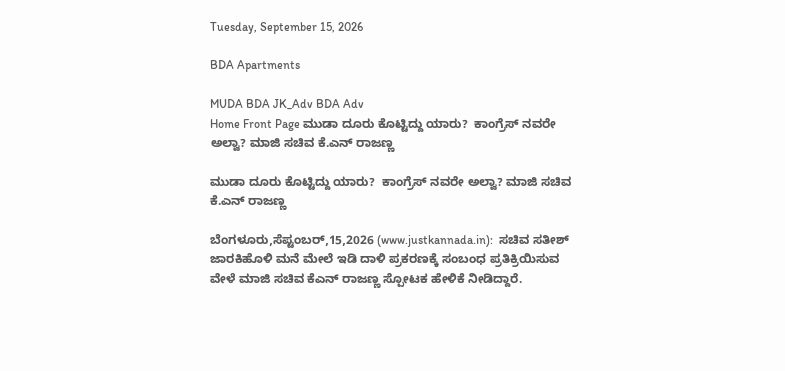Tuesday, September 15, 2026

BDA Apartments

MUDA BDA JK_Adv BDA Adv
Home Front Page ಮುಡಾ ದೂರು ಕೊಟ್ಟಿದ್ದು ಯಾರು?  ಕಾಂಗ್ರೆಸ್ ನವರೇ ಅಲ್ವಾ? ಮಾಜಿ ಸಚಿವ ಕೆ.ಎನ್ ರಾಜಣ್ಣ

ಮುಡಾ ದೂರು ಕೊಟ್ಟಿದ್ದು ಯಾರು?  ಕಾಂಗ್ರೆಸ್ ನವರೇ ಅಲ್ವಾ? ಮಾಜಿ ಸಚಿವ ಕೆ.ಎನ್ ರಾಜಣ್ಣ

ಬೆಂಗಳೂರು,ಸೆಪ್ಟಂಬರ್,15,2026 (www.justkannada.in):  ಸಚಿವ ಸತೀಶ್ ಜಾರಕಿಹೊಳಿ ಮನೆ ಮೇಲೆ ಇಡಿ ದಾಳಿ ಪ್ರಕರಣಕ್ಕೆ ಸಂಬಂಧ ಪ್ರತಿಕ್ರಿಯಿಸುವ ವೇಳೆ ಮಾಜಿ ಸಚಿವ ಕೆಎನ್ ರಾಜಣ್ಣ ಸ್ಪೋಟಕ ಹೇಳಿಕೆ ನೀಡಿದ್ದಾರೆ.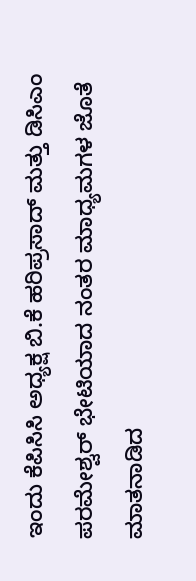ಇಂದು ಕೆಪಿಸಿಸಿ ಅಧ್ಯಕ್ಷ ಬಿ.ಕೆ ಹರಿಪ್ರಸಾದ್ ಮತ್ತು ಡಿಸಿಎಂ ಪರಮೇಶ್ವರ್ ಭೇಟಿಯಾದ ನಂತರ ಮಾಧ್ಯಮಗಳ ಜೊತೆ ಮಾತನಾಡಿದ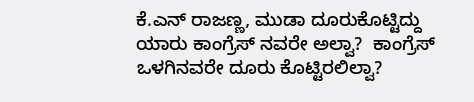ಕೆ.ಎನ್ ರಾಜಣ್ಣ, ಮುಡಾ ದೂರುಕೊಟ್ಟಿದ್ದು ಯಾರು ಕಾಂಗ್ರೆಸ್ ನವರೇ ಅಲ್ವಾ?  ಕಾಂಗ್ರೆಸ್ ಒಳಗಿನವರೇ ದೂರು ಕೊಟ್ಟಿರಲಿಲ್ವಾ?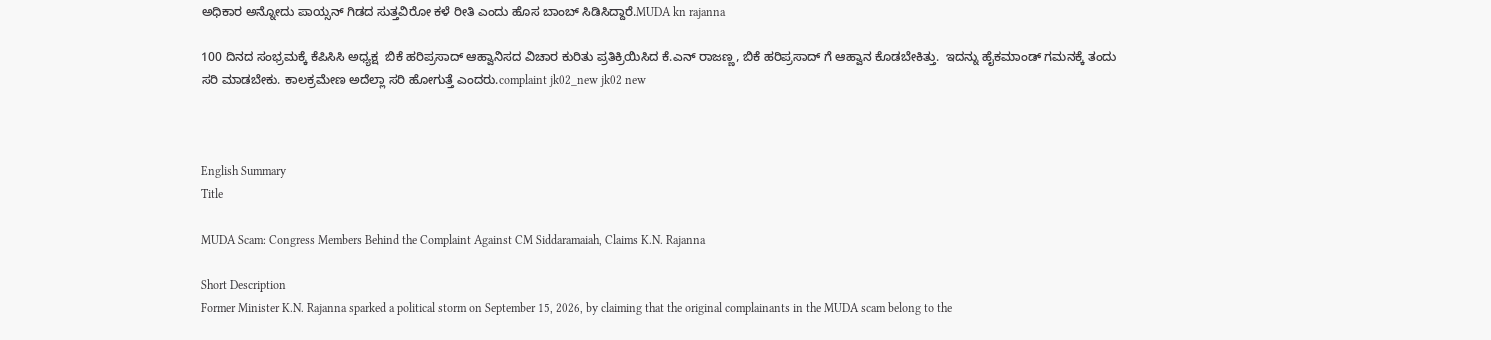ಅಧಿಕಾರ ಅನ್ನೋದು ಪಾಯ್ಸನ್ ಗಿಡದ ಸುತ್ತವಿರೋ ಕಳೆ ರೀತಿ ಎಂದು ಹೊಸ ಬಾಂಬ್ ಸಿಡಿಸಿದ್ದಾರೆ.MUDA kn rajanna

100 ದಿನದ ಸಂಭ್ರಮಕ್ಕೆ ಕೆಪಿಸಿಸಿ ಅಧ್ಯಕ್ಷ  ಬಿಕೆ ಹರಿಪ್ರಸಾದ್ ಆಹ್ವಾನಿಸದ ವಿಚಾರ ಕುರಿತು ಪ್ರತಿಕ್ರಿಯಿಸಿದ ಕೆ.ಎನ್ ರಾಜಣ್ಣ, ಬಿಕೆ ಹರಿಪ್ರಸಾದ್ ಗೆ ಆಹ್ವಾನ ಕೊಡಬೇಕಿತ್ತು.  ಇದನ್ನು ಹೈಕಮಾಂಡ್ ಗಮನಕ್ಕೆ ತಂದು ಸರಿ ಮಾಡಬೇಕು. ಕಾಲಕ್ರಮೇಣ ಅದೆಲ್ಲಾ ಸರಿ ಹೋಗುತ್ತೆ ಎಂದರು.complaint jk02_new jk02 new



English Summary
Title

MUDA Scam: Congress Members Behind the Complaint Against CM Siddaramaiah, Claims K.N. Rajanna

Short Description
Former Minister K.N. Rajanna sparked a political storm on September 15, 2026, by claiming that the original complainants in the MUDA scam belong to the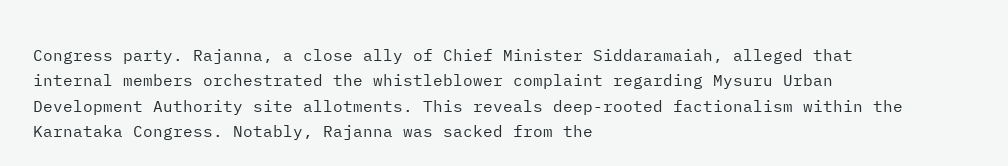Congress party. Rajanna, a close ally of Chief Minister Siddaramaiah, alleged that internal members orchestrated the whistleblower complaint regarding Mysuru Urban Development Authority site allotments. This reveals deep-rooted factionalism within the Karnataka Congress. Notably, Rajanna was sacked from the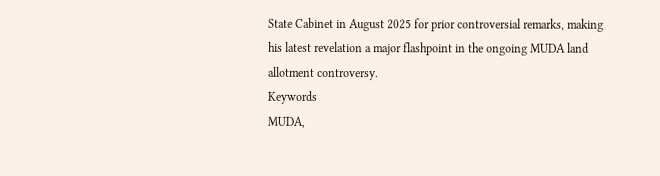State Cabinet in August 2025 for prior controversial remarks, making his latest revelation a major flashpoint in the ongoing MUDA land allotment controversy.
Keywords
MUDA,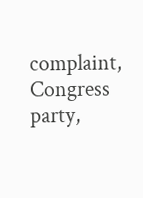complaint, Congress party,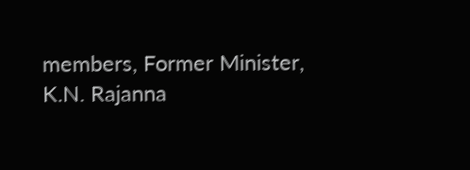members, Former Minister, K.N. Rajanna